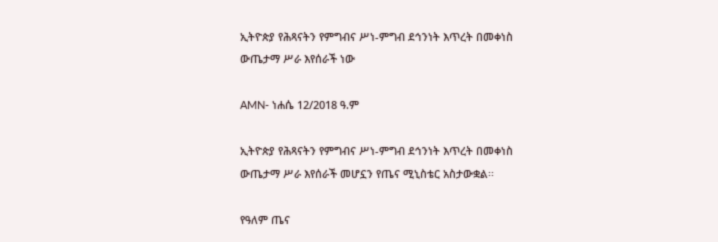ኢትዮጵያ የሕጻናትን የምግብና ሥነ-ምግብ ደኅንነት እጥረት በመቀነስ ውጤታማ ሥራ እየሰራች ነው

AMN- ነሐሴ 12/2018 ዓ.ም

ኢትዮጵያ የሕጻናትን የምግብና ሥነ-ምግብ ደኅንነት እጥረት በመቀነስ ውጤታማ ሥራ እየሰራች መሆኗን የጤና ሚኒስቴር አስታውቋል፡፡

የዓለም ጤና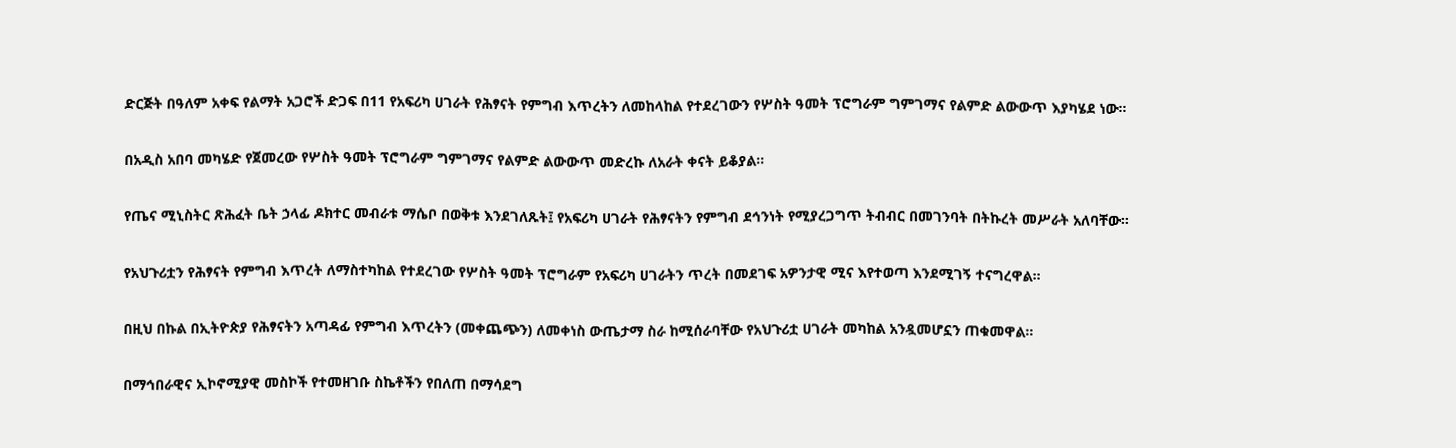ድርጅት በዓለም አቀፍ የልማት አጋሮች ድጋፍ በ11 የአፍሪካ ሀገራት የሕፃናት የምግብ እጥረትን ለመከላከል የተደረገውን የሦስት ዓመት ፕሮግራም ግምገማና የልምድ ልውውጥ እያካሄደ ነው።

በአዲስ አበባ መካሄድ የጀመረው የሦስት ዓመት ፕሮግራም ግምገማና የልምድ ልውውጥ መድረኩ ለአራት ቀናት ይቆያል፡፡

የጤና ሚኒስትር ጽሕፈት ቤት ኃላፊ ዶክተር መብራቱ ማሴቦ በወቅቱ እንደገለጹት፤ የአፍሪካ ሀገራት የሕፃናትን የምግብ ደኅንነት የሚያረጋግጥ ትብብር በመገንባት በትኩረት መሥራት አለባቸው።

የአህጉሪቷን የሕፃናት የምግብ እጥረት ለማስተካከል የተደረገው የሦስት ዓመት ፕሮግራም የአፍሪካ ሀገራትን ጥረት በመደገፍ አዎንታዊ ሚና እየተወጣ እንደሚገኝ ተናግረዋል።

በዚህ በኩል በኢትዮጵያ የሕፃናትን አጣዳፊ የምግብ እጥረትን (መቀጨጭን) ለመቀነስ ውጤታማ ስራ ከሚሰራባቸው የአህጉሪቷ ሀገራት መካከል አንዷመሆኗን ጠቁመዋል።

በማኅበራዊና ኢኮኖሚያዊ መስኮች የተመዘገቡ ስኬቶችን የበለጠ በማሳደግ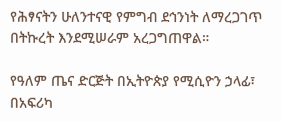የሕፃናትን ሁለንተናዊ የምግብ ደኅንነት ለማረጋገጥ በትኩረት እንደሚሠራም አረጋግጠዋል።

የዓለም ጤና ድርጅት በኢትዮጵያ የሚሲዮን ኃላፊ፣ በአፍሪካ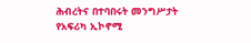ሕብረትና በተባበሩት መንግሥታት የአፍሪካ ኢኮኖሚ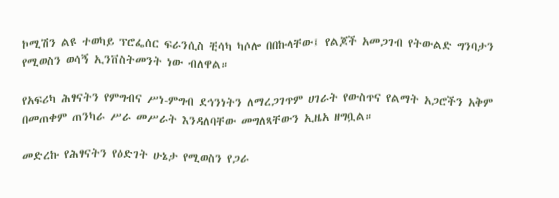ኮሚሽን ልዩ ተወካይ ፕሮፌሰር ፍራንሲስ ቺሳካ ካሶሎ በበኩላቸው፤ የልጆች አመጋገብ የትውልድ ግንባታን የሚወስን ወሳኝ ኢንቨስትመንት ነው ብለዋል።

የአፍሪካ ሕፃናትን የምግብና ሥነ-ምግብ ደኅንነትን ለማረጋገጥም ሀገራት የውስጥና የልማት አጋሮችን አቅም በመጠቀም ጠንካራ ሥራ መሥራት እንዳለባቸው መግለጻቸውን ኢዜአ ዘግቧል።

መድረኩ የሕፃናትን የዕድገት ሁኔታ የሚወስን የጋራ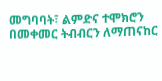መግባባት፣ ልምድና ተሞክሮን በመቀመር ትብብርን ለማጠናከር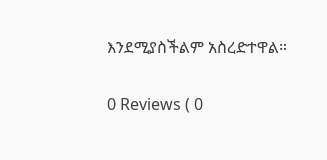እንደሚያስችልም አስረድተዋል።

0 Reviews ( 0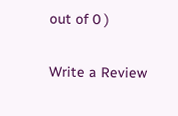out of 0 )

Write a Review